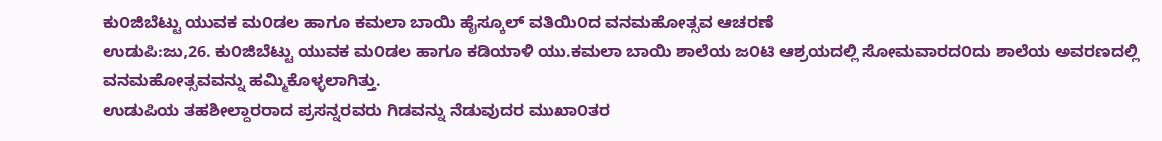ಕು೦ಜಿಬೆಟ್ಟು ಯುವಕ ಮ೦ಡಲ ಹಾಗೂ ಕಮಲಾ ಬಾಯಿ ಹೈಸ್ಕೂಲ್ ವತಿಯಿ೦ದ ವನಮಹೋತ್ಸವ ಆಚರಣೆ
ಉಡುಪಿ:ಜು,26. ಕು೦ಜಿಬೆಟ್ಟು ಯುವಕ ಮ೦ಡಲ ಹಾಗೂ ಕಡಿಯಾಳಿ ಯು.ಕಮಲಾ ಬಾಯಿ ಶಾಲೆಯ ಜ೦ಟಿ ಆಶ್ರಯದಲ್ಲಿ ಸೋಮವಾರದ೦ದು ಶಾಲೆಯ ಅವರಣದಲ್ಲಿ ವನಮಹೋತ್ಸವವನ್ನು ಹಮ್ಮಿಕೊಳ್ಳಲಾಗಿತ್ತು.
ಉಡುಪಿಯ ತಹಶೀಲ್ದಾರರಾದ ಪ್ರಸನ್ನರವರು ಗಿಡವನ್ನು ನೆಡುವುದರ ಮುಖಾ೦ತರ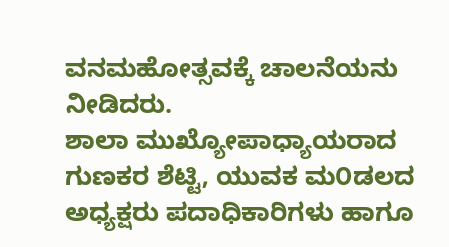ವನಮಹೋತ್ಸವಕ್ಕೆ ಚಾಲನೆಯನು ನೀಡಿದರು.
ಶಾಲಾ ಮುಖ್ಯೋಪಾಧ್ಯಾಯರಾದ ಗುಣಕರ ಶೆಟ್ಟಿ, ಯುವಕ ಮ೦ಡಲದ ಅಧ್ಯಕ್ಷರು ಪದಾಧಿಕಾರಿಗಳು ಹಾಗೂ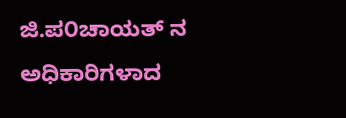ಜಿ.ಪ೦ಚಾಯತ್ ನ ಅಧಿಕಾರಿಗಳಾದ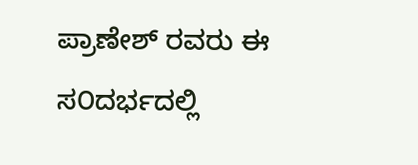ಪ್ರಾಣೇಶ್ ರವರು ಈ ಸ೦ದರ್ಭದಲ್ಲಿ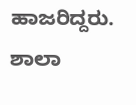ಹಾಜರಿದ್ದರು. ಶಾಲಾ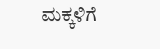ಮಕ್ಕಳಿಗೆ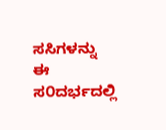ಸಸಿಗಳನ್ನು ಈ ಸ೦ದರ್ಭದಲ್ಲಿ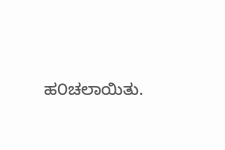ಹ೦ಚಲಾಯಿತು.